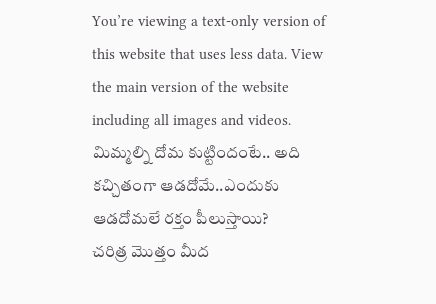You’re viewing a text-only version of this website that uses less data. View the main version of the website including all images and videos.
మిమ్మల్ని దోమ కుట్టిందంటే.. అది కచ్చితంగా ఆడదోమే..ఎందుకు ఆడదోమలే రక్తం పీలుస్తాయి?
చరిత్ర మొత్తం మీద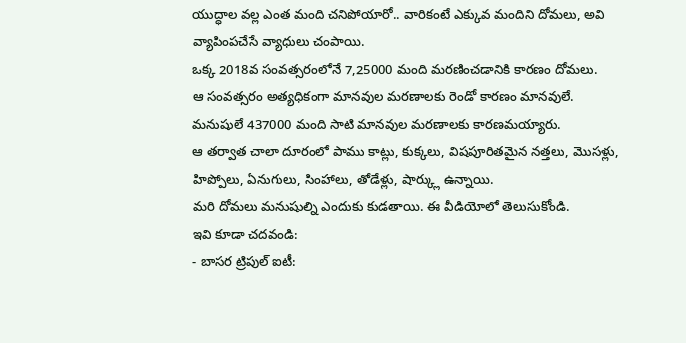యుద్ధాల వల్ల ఎంత మంది చనిపోయారో.. వారికంటే ఎక్కువ మందిని దోమలు, అవి వ్యాపింపచేసే వ్యాధులు చంపాయి.
ఒక్క 2018వ సంవత్సరంలోనే 7,25000 మంది మరణించడానికి కారణం దోమలు.
ఆ సంవత్సరం అత్యధికంగా మానవుల మరణాలకు రెండో కారణం మానవులే.
మనుషులే 437000 మంది సాటి మానవుల మరణాలకు కారణమయ్యారు.
ఆ తర్వాత చాలా దూరంలో పాము కాట్లు, కుక్కలు, విషపూరితమైన నత్తలు, మొసళ్లు, హిప్పోలు, ఏనుగులు, సింహాలు, తోడేళ్లు, షార్క్లు ఉన్నాయి.
మరి దోమలు మనుషుల్ని ఎందుకు కుడతాయి. ఈ వీడియోలో తెలుసుకోండి.
ఇవి కూడా చదవండి:
- బాసర ట్రిపుల్ ఐటీ: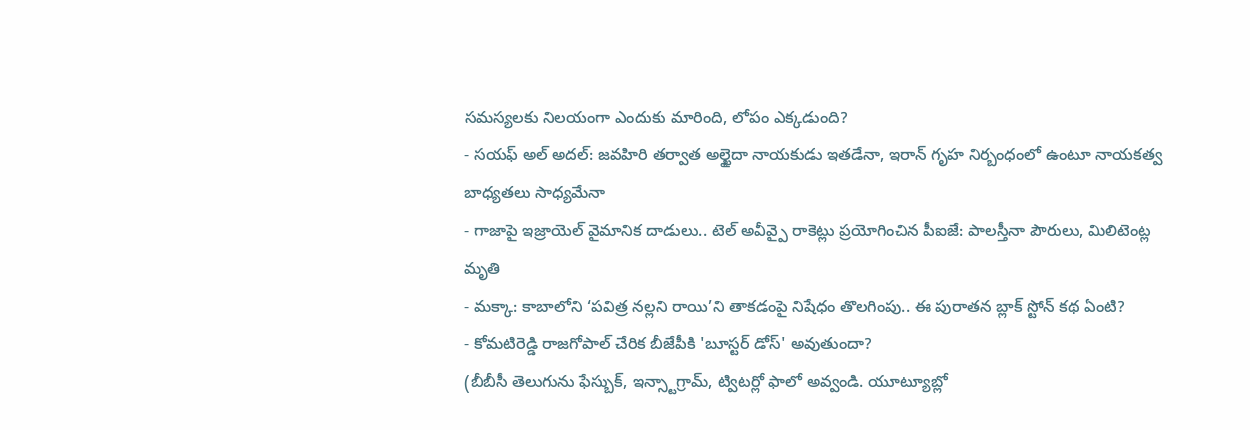సమస్యలకు నిలయంగా ఎందుకు మారింది, లోపం ఎక్కడుంది?
- సయఫ్ అల్ అదల్: జవహిరి తర్వాత అల్ఖైదా నాయకుడు ఇతడేనా, ఇరాన్ గృహ నిర్బంధంలో ఉంటూ నాయకత్వ బాధ్యతలు సాధ్యమేనా
- గాజాపై ఇజ్రాయెల్ వైమానిక దాడులు.. టెల్ అవీవ్పై రాకెట్లు ప్రయోగించిన పీఐజే: పాలస్తీనా పౌరులు, మిలిటెంట్ల మృతి
- మక్కా: కాబాలోని ‘పవిత్ర నల్లని రాయి’ని తాకడంపై నిషేధం తొలగింపు.. ఈ పురాతన బ్లాక్ స్టోన్ కథ ఏంటి?
- కోమటిరెడ్డి రాజగోపాల్ చేరిక బీజేపీకి 'బూస్టర్ డోస్' అవుతుందా?
(బీబీసీ తెలుగును ఫేస్బుక్, ఇన్స్టాగ్రామ్, ట్విటర్లో ఫాలో అవ్వండి. యూట్యూబ్లో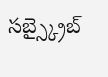సబ్స్క్రైబ్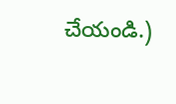చేయండి.)